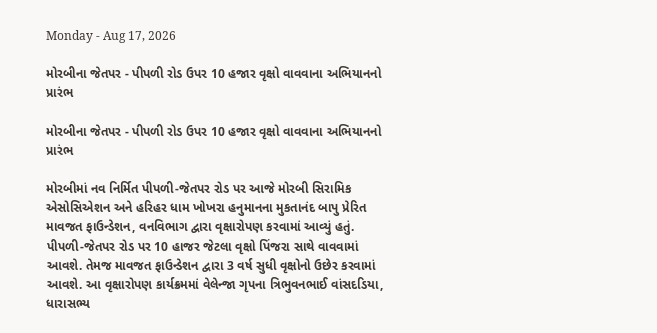Monday - Aug 17, 2026

મોરબીના જેતપર - પીપળી રોડ ઉપર 10 હજાર વૃક્ષો વાવવાના અભિયાનનો પ્રારંભ

મોરબીના જેતપર - પીપળી રોડ ઉપર 10 હજાર વૃક્ષો વાવવાના અભિયાનનો પ્રારંભ

મોરબીમાં નવ નિર્મિત પીપળી-જેતપર રોડ પર આજે મોરબી સિરામિક એસોસિએશન અને હરિહર ધામ ખોખરા હનુમાનના મુકતાનંદ બાપુ પ્રેરિત માવજત ફાઉન્ડેશન, વનવિભાગ દ્વારા વૃક્ષારોપણ કરવામાં આવ્યું હતું. પીપળી-જેતપર રોડ પર 10 હાજર જેટલા વૃક્ષો પિંજરા સાથે વાવવામાં આવશે. તેમજ માવજત ફાઉન્ડેશન દ્વારા 3 વર્ષ સુધી વૃક્ષોનો ઉછેર કરવામાં આવશે. આ વૃક્ષારોપણ કાર્યક્રમમાં વેલેન્જા ગૃપના ત્રિભુવનભાઈ વાંસદડિયા, ધારાસભ્ય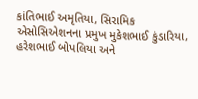કાંતિભાઈ અમૃતિયા, સિરામિક એસોસિએશનના પ્રમુખ મુકેશભાઈ કુંડારિયા, હરેશભાઈ બોપલિયા અને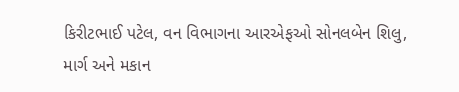કિરીટભાઈ પટેલ, વન વિભાગના આરએફઓ સોનલબેન શિલુ, માર્ગ અને મકાન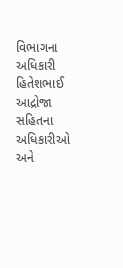વિભાગના અધિકારી હિતેશભાઈ આદ્રોજા સહિતના અધિકારીઓ અને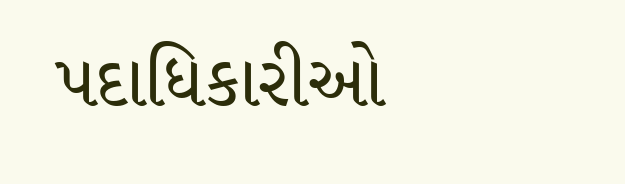પદાધિકારીઓ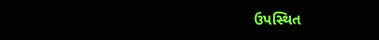ઉપસ્થિત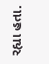રહ્યા હતા.